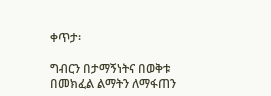ቀጥታ፡

ግብርን በታማኝነትና በወቅቱ በመክፈል ልማትን ለማፋጠን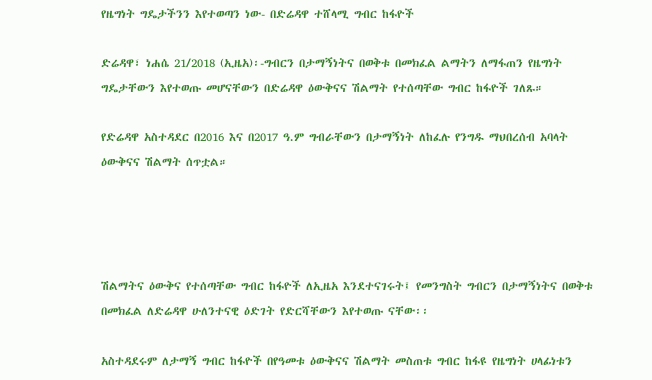የዜግነት ግዴታችንን እየተወጣን ነው- በድሬዳዋ ተሸላሚ ግብር ከፋዮች

ድሬዳዋ፣ ነሐሴ 21/2018 (ኢዜአ)፡-ግብርን በታማኝነትና በወቅቱ በመክፈል ልማትን ለማፋጠን የዜግነት ግዴታቸውን እየተወጡ መሆናቸውን በድሬዳዋ ዕውቅናና ሽልማት የተሰጣቸው ግብር ከፋዮች ገለጹ።

የድሬዳዋ አስተዳደር በ2016 እና በ2017 ዓ.ም ግብራቸውን በታማኝነት ለከፈሉ የንግዱ ማህበረሰብ አባላት ዕውቅናና ሽልማት ሰጥቷል።




ሽልማትና ዕውቅና የተሰጣቸው ግብር ከፋዮች ለኢዜአ እንደተናገሩት፤ የመንግስት ግብርን በታማኝነትና በወቅቱ በመክፈል ለድሬዳዋ ሁለንተናዊ ዕድገት የድርሻቸውን እየተወጡ ናቸው፡፡

አስተዳደሩም ለታማኝ ግብር ከፋዮች በየዓመቱ ዕውቅናና ሽልማት መስጠቱ ግብር ከፋዩ የዜግነት ሀላፊነቱን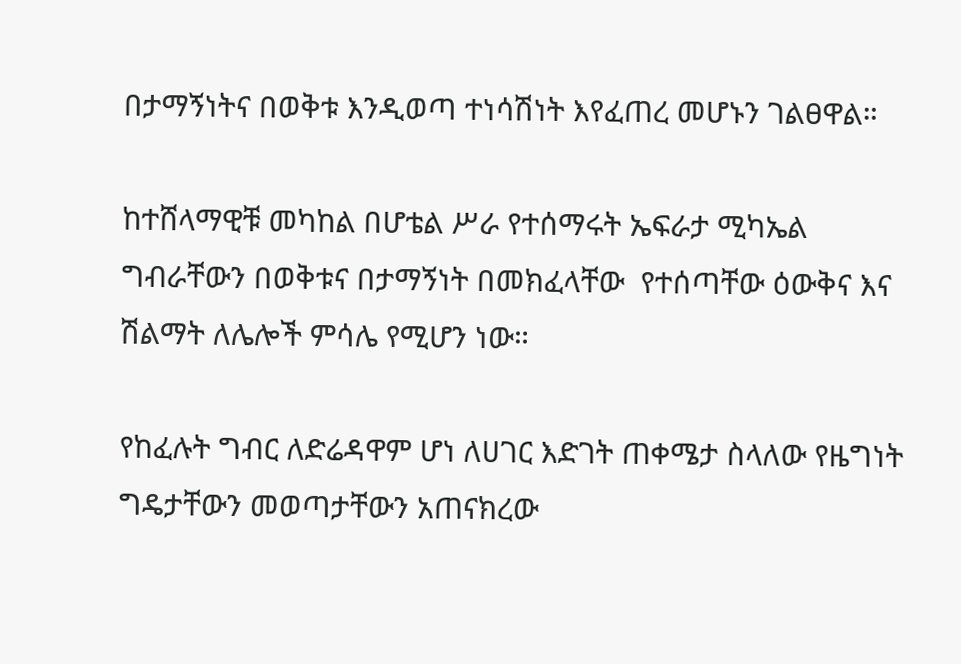በታማኝነትና በወቅቱ እንዲወጣ ተነሳሽነት እየፈጠረ መሆኑን ገልፀዋል።

ከተሸላማዊቹ መካከል በሆቴል ሥራ የተሰማሩት ኤፍራታ ሚካኤል ግብራቸውን በወቅቱና በታማኝነት በመክፈላቸው  የተሰጣቸው ዕውቅና እና ሽልማት ለሌሎች ምሳሌ የሚሆን ነው።

የከፈሉት ግብር ለድሬዳዋም ሆነ ለሀገር እድገት ጠቀሜታ ስላለው የዜግነት ግዴታቸውን መወጣታቸውን አጠናክረው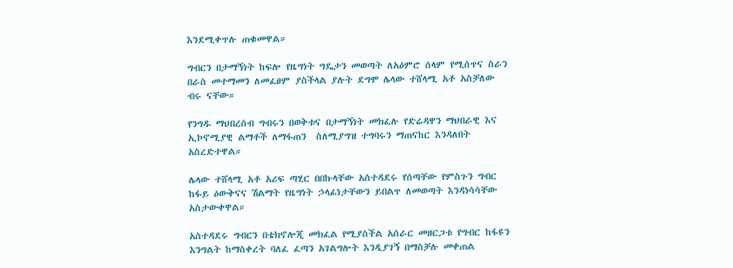እንደሚቀጥሉ ጠቁመዋል።

ግብርን በታማኝነት ከፍሎ የዜግነት ግዴታን መወጣት ለአዕምሮ ሰላም የሚሰጥና ስራን በራስ መተማመን ለመፈፀም ያስችላል ያሉት ደግሞ ሌላው ተሸላሚ አቶ አስቻለው ብሩ ናቸው።

የንግዱ ማህበረሰብ ግብሩን በወቅቱና በታማኝነት መክፈሉ የድሬዳዋን ማህበራዊ እና ኢኮኖሚያዊ ልማቶች ለማፋጠን  ስለሚያግዝ ተግባሩን ማጠናከር እንዳለበት አስረድተዋል።

ሌላው ተሸላሚ አቶ አሪፍ ጣሂር በበኩላቸው አስተዳደሩ የሰጣቸው የምስጉን ግብር ከፋይ ዕውቅናና ሽልማት የዜግነት ኃላፊነታቸውን ይበልጥ ለመወጣት እንዳነሳሳቸው አስታውቀዋል።

አስተዳደሩ ግብርን በቴክኖሎጂ መክፈል የሚያስችል አሰራር መዘርጋቱ የግብር ከፋዩን እንግልት ከማስቀረት ባለፈ ፈጣን አገልግሎት እንዲያገኝ በማስቻሉ መቀጠል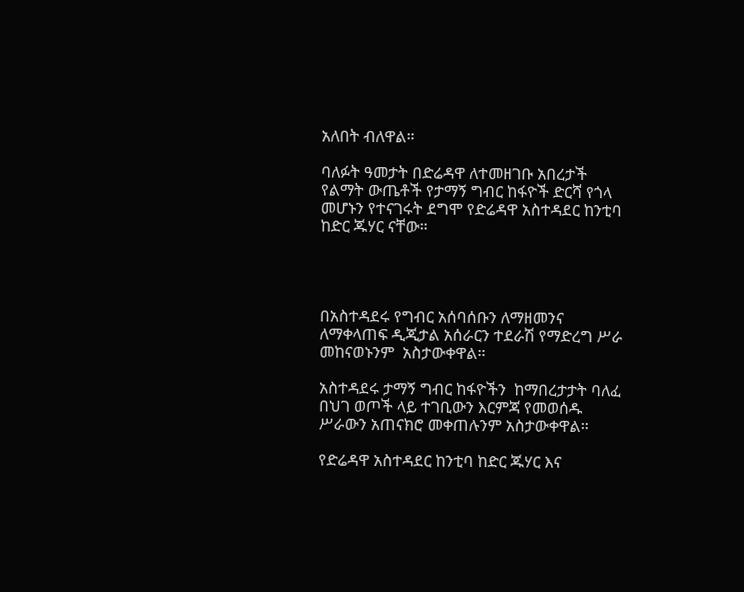አለበት ብለዋል።

ባለፉት ዓመታት በድሬዳዋ ለተመዘገቡ አበረታች የልማት ውጤቶች የታማኝ ግብር ከፋዮች ድርሻ የጎላ መሆኑን የተናገሩት ደግሞ የድሬዳዋ አስተዳደር ከንቲባ ከድር ጁሃር ናቸው።




በአስተዳደሩ የግብር አሰባሰቡን ለማዘመንና ለማቀላጠፍ ዲጂታል አሰራርን ተደራሽ የማድረግ ሥራ መከናወኑንም  አስታውቀዋል።

አስተዳደሩ ታማኝ ግብር ከፋዮችን  ከማበረታታት ባለፈ በህገ ወጦች ላይ ተገቢውን እርምጃ የመወሰዱ ሥራውን አጠናክሮ መቀጠሉንም አስታውቀዋል።

የድሬዳዋ አስተዳደር ከንቲባ ከድር ጁሃር እና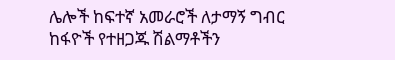ሌሎች ከፍተኛ አመራሮች ለታማኝ ግብር ከፋዮች የተዘጋጁ ሽልማቶችን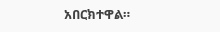አበርክተዋል።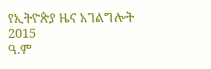የኢትዮጵያ ዜና አገልግሎት
2015
ዓ.ም